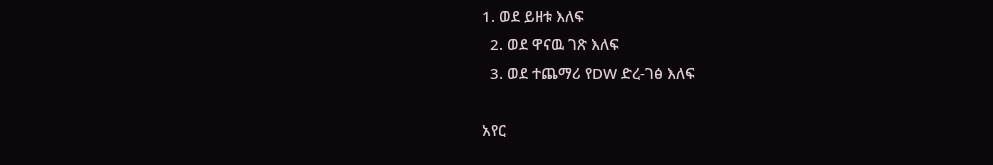1. ወደ ይዘቱ እለፍ
  2. ወደ ዋናዉ ገጽ እለፍ
  3. ወደ ተጨማሪ የDW ድረ-ገፅ እለፍ

አየር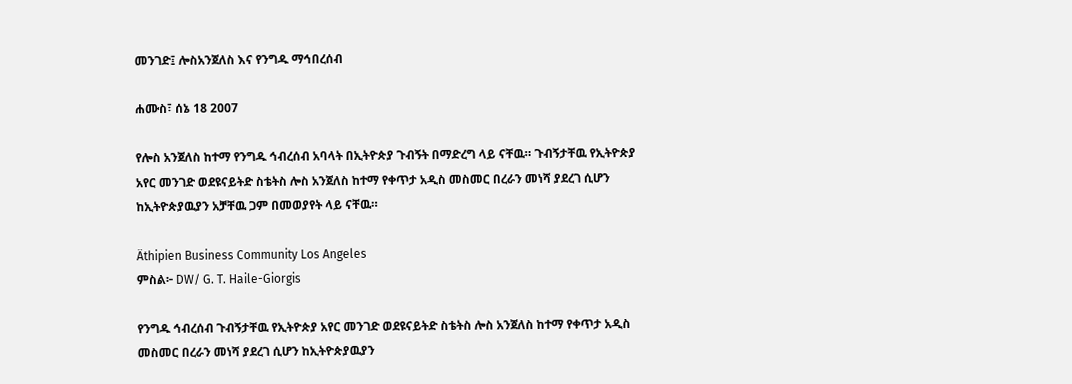መንገድ፤ ሎስአንጀለስ እና የንግዱ ማኅበረሰብ

ሐሙስ፣ ሰኔ 18 2007

የሎስ አንጀለስ ከተማ የንግዱ ኅብረሰብ አባላት በኢትዮጵያ ጉብኝት በማድረግ ላይ ናቸዉ። ጉብኝታቸዉ የኢትዮጵያ አየር መንገድ ወደዩናይትድ ስቴትስ ሎስ አንጀለስ ከተማ የቀጥታ አዲስ መስመር በረራን መነሻ ያደረገ ሲሆን ከኢትዮጵያዉያን አቻቸዉ ጋም በመወያየት ላይ ናቸዉ።

Äthipien Business Community Los Angeles
ምስል፦ DW/ G. T. Haile-Giorgis

የንግዱ ኅብረሰብ ጉብኝታቸዉ የኢትዮጵያ አየር መንገድ ወደዩናይትድ ስቴትስ ሎስ አንጀለስ ከተማ የቀጥታ አዲስ መስመር በረራን መነሻ ያደረገ ሲሆን ከኢትዮጵያዉያን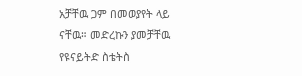አቻቸዉ ጋም በመወያየት ላይ ናቸዉ። መድረኩን ያመቻቸዉ የዩናይትድ ስቴትስ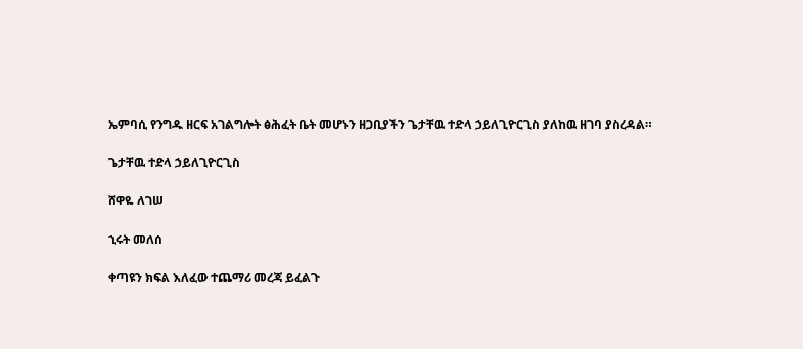ኤምባሲ የንግዱ ዘርፍ አገልግሎት ፅሕፈት ቤት መሆኑን ዘጋቢያችን ጌታቸዉ ተድላ ኃይለጊዮርጊስ ያለከዉ ዘገባ ያስረዳል።

ጌታቸዉ ተድላ ኃይለጊዮርጊስ

ሸዋዬ ለገሠ

ኂሩት መለሰ

ቀጣዩን ክፍል እለፈው ተጨማሪ መረጃ ይፈልጉ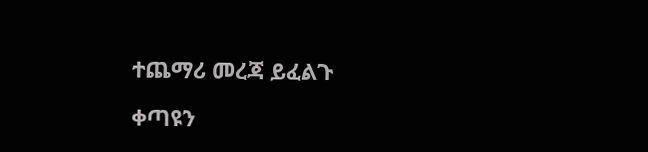ተጨማሪ መረጃ ይፈልጉ

ቀጣዩን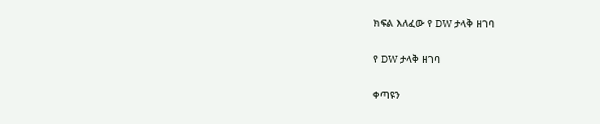ክፍል እለፈው የ DW ታላቅ ዘገባ

የ DW ታላቅ ዘገባ

ቀጣዩን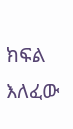ክፍል እለፈው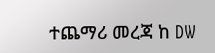ተጨማሪ መረጃ ከ DW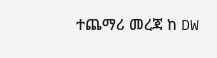ተጨማሪ መረጃ ከ DW